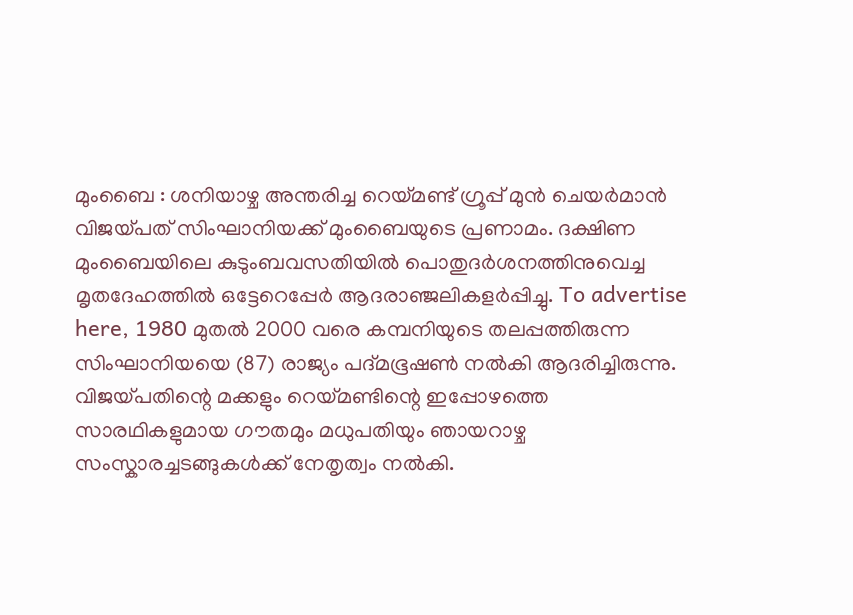മുംബൈ : ശനിയാഴ്ച അന്തരിച്ച റെയ്മണ്ട് ഗ്രൂപ്പ് മുൻ ചെയർമാൻ വിജയ്പത് സിംഘാനിയക്ക് മുംബൈയുടെ പ്രണാമം. ദക്ഷിണ മുംബൈയിലെ കുടുംബവസതിയിൽ പൊതുദർശനത്തിനുവെച്ച മൃതദേഹത്തിൽ ഒട്ടേറെപ്പേർ ആദരാഞ്ജലികളർപ്പിച്ചു. To advertise here, 1980 മുതൽ 2000 വരെ കമ്പനിയുടെ തലപ്പത്തിരുന്ന സിംഘാനിയയെ (87) രാജ്യം പദ്മഭൂഷൺ നൽകി ആദരിച്ചിരുന്നു. വിജയ്പതിന്റെ മക്കളും റെയ്മണ്ടിന്റെ ഇപ്പോഴത്തെ സാരഥികളുമായ ഗൗതമും മധുപതിയും ഞായറാഴ്ച സംസ്കാരച്ചടങ്ങുകൾക്ക് നേതൃത്വം നൽകി.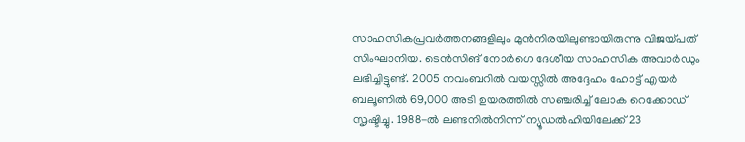സാഹസികപ്രവർത്തനങ്ങളിലും മുൻനിരയിലുണ്ടായിരുന്നു വിജയ്പത് സിംഘാനിയ. ടെൻസിങ് നോർഗെ ദേശീയ സാഹസിക അവാർഡും ലഭിച്ചിട്ടുണ്ട്. 2005 നവംബറിൽ വയസ്സിൽ അദ്ദേഹം ഹോട്ട് എയർ ബലൂണിൽ 69,000 അടി ഉയരത്തിൽ സഞ്ചരിച്ച് ലോക റെക്കോഡ് സൃഷ്ടിച്ചു. 1988-ൽ ലണ്ടനിൽനിന്ന് ന്യൂഡൽഹിയിലേക്ക് 23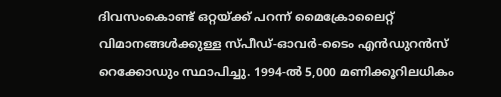ദിവസംകൊണ്ട് ഒറ്റയ്ക്ക് പറന്ന് മൈക്രോലൈറ്റ് വിമാനങ്ങൾക്കുള്ള സ്പീഡ്-ഓവർ-ടൈം എൻഡുറൻസ് റെക്കോഡും സ്ഥാപിച്ചു. 1994-ൽ 5,000 മണിക്കൂറിലധികം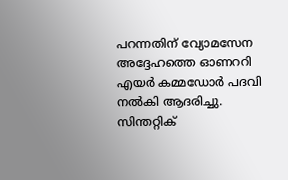പറന്നതിന് വ്യോമസേന അദ്ദേഹത്തെ ഓണററി എയർ കമ്മഡോർ പദവി നൽകി ആദരിച്ചു. സിന്തറ്റിക്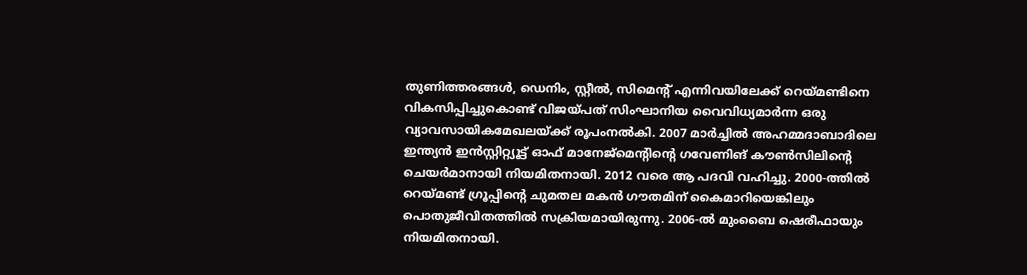തുണിത്തരങ്ങൾ, ഡെനിം, സ്റ്റീൽ, സിമെന്റ് എന്നിവയിലേക്ക് റെയ്മണ്ടിനെ വികസിപ്പിച്ചുകൊണ്ട് വിജയ്പത് സിംഘാനിയ വൈവിധ്യമാർന്ന ഒരു വ്യാവസായികമേഖലയ്ക്ക് രൂപംനൽകി. 2007 മാർച്ചിൽ അഹമ്മദാബാദിലെ ഇന്ത്യൻ ഇൻസ്റ്റിറ്റ്യൂട്ട് ഓഫ് മാനേജ്മെന്റിന്റെ ഗവേണിങ് കൗൺസിലിന്റെ ചെയർമാനായി നിയമിതനായി. 2012 വരെ ആ പദവി വഹിച്ചു. 2000-ത്തിൽ റെയ്മണ്ട് ഗ്രൂപ്പിന്റെ ചുമതല മകൻ ഗൗതമിന് കൈമാറിയെങ്കിലും പൊതുജീവിതത്തിൽ സക്രിയമായിരുന്നു. 2006-ൽ മുംബൈ ഷെരീഫായും നിയമിതനായി.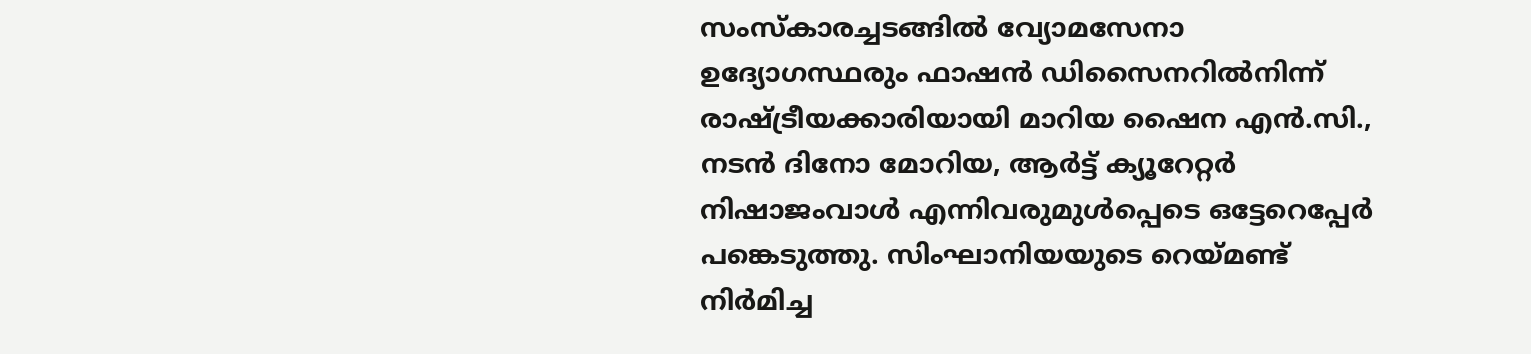സംസ്കാരച്ചടങ്ങിൽ വ്യോമസേനാ ഉദ്യോഗസ്ഥരും ഫാഷൻ ഡിസൈനറിൽനിന്ന് രാഷ്ട്രീയക്കാരിയായി മാറിയ ഷൈന എൻ.സി., നടൻ ദിനോ മോറിയ, ആർട്ട് ക്യൂറേറ്റർ നിഷാജംവാൾ എന്നിവരുമുൾപ്പെടെ ഒട്ടേറെപ്പേർ പങ്കെടുത്തു. സിംഘാനിയയുടെ റെയ്മണ്ട് നിർമിച്ച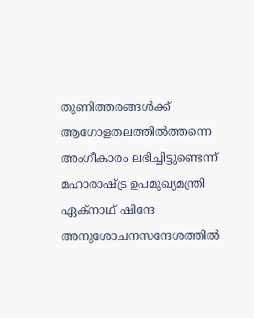തുണിത്തരങ്ങൾക്ക് ആഗോളതലത്തിൽത്തന്നെ അംഗീകാരം ലഭിച്ചിട്ടുണ്ടെന്ന് മഹാരാഷ്ട്ര ഉപമുഖ്യമന്ത്രി ഏക്നാഥ് ഷിന്ദേ അനുശോചനസന്ദേശത്തിൽ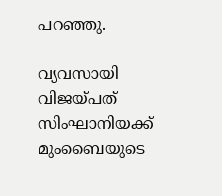പറഞ്ഞു.

വ്യവസായി വിജയ്പത് സിംഘാനിയക്ക് മുംബൈയുടെ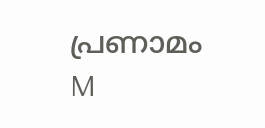പ്രണാമം
M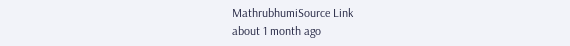MathrubhumiSource Link
about 1 month ago